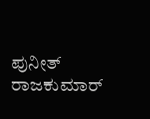ಪುನೀತ್ ರಾಜಕುಮಾರ್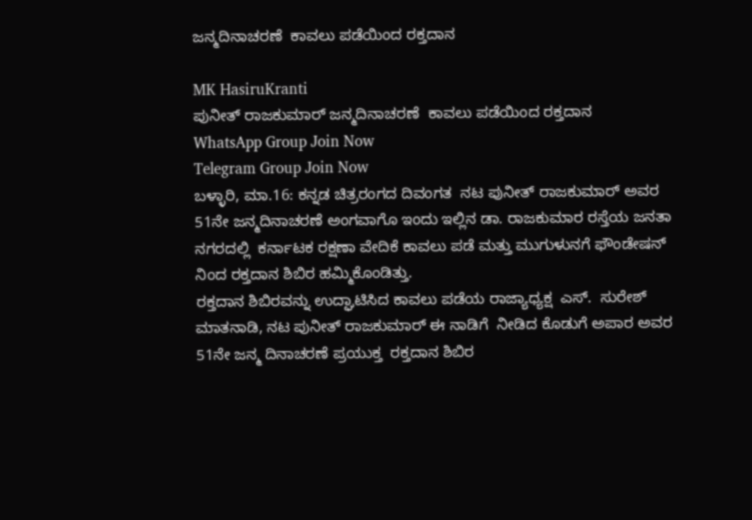ಜನ್ಮದಿನಾಚರಣೆ  ಕಾವಲು ಪಡೆಯಿಂದ ರಕ್ತದಾನ

MK HasiruKranti
ಪುನೀತ್ ರಾಜಕುಮಾರ್ ಜನ್ಮದಿನಾಚರಣೆ  ಕಾವಲು ಪಡೆಯಿಂದ ರಕ್ತದಾನ
WhatsApp Group Join Now
Telegram Group Join Now
ಬಳ್ಳಾರಿ, ಮಾ.16: ಕನ್ನಡ ಚಿತ್ರರಂಗದ ದಿವಂಗತ  ನಟ ಪುನೀತ್ ರಾಜಕುಮಾರ್ ಅವರ 51ನೇ ಜನ್ಮದಿನಾಚರಣೆ ಅಂಗವಾಗೊ ಇಂದು ಇಲ್ಲಿನ ಡಾ. ರಾಜಕುಮಾರ ರಸ್ತೆಯ ಜನತಾ ನಗರದಲ್ಲಿ  ಕರ್ನಾಟಕ ರಕ್ಷಣಾ ವೇದಿಕೆ ಕಾವಲು ಪಡೆ ಮತ್ತು ಮುಗುಳುನಗೆ ಫೌಂಡೇಷನ್  ನಿಂದ ರಕ್ತದಾನ ಶಿಬಿರ ಹಮ್ಮಿಕೊಂಡಿತ್ತು.
ರಕ್ತದಾನ ಶಿಬಿರವನ್ನು ಉದ್ಘಾಟಿಸಿದ ಕಾವಲು ಪಡೆಯ ರಾಜ್ಯಾಧ್ಯಕ್ಷ  ಎಸ್.  ಸುರೇಶ್ ಮಾತನಾಡಿ, ನಟ ಪುನೀತ್ ರಾಜಕುಮಾರ್ ಈ ನಾಡಿಗೆ  ನೀಡಿದ ಕೊಡುಗೆ ಅಪಾರ ಅವರ 51ನೇ ಜನ್ಮ ದಿನಾಚರಣೆ ಪ್ರಯುಕ್ತ  ರಕ್ತದಾನ ಶಿಬಿರ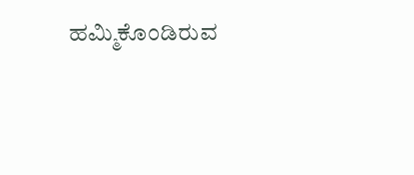ಹಮ್ಮಿಕೊಂಡಿರುವ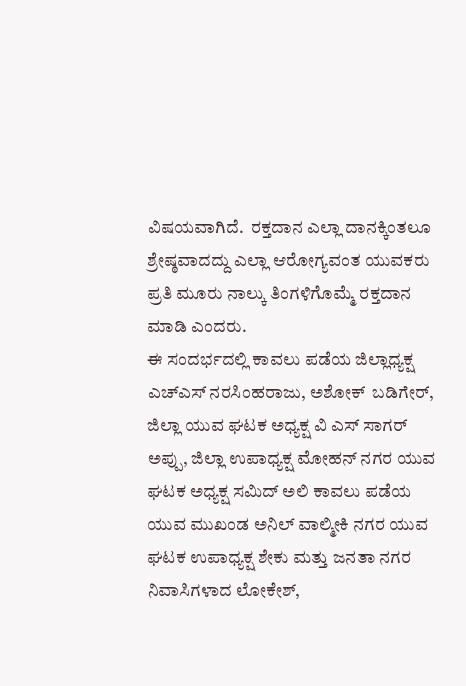ವಿಷಯವಾಗಿದೆ.  ರಕ್ತದಾನ ಎಲ್ಲಾ ದಾನಕ್ಕಿಂತಲೂ ಶ್ರೇಷ್ಠವಾದದ್ದು ಎಲ್ಲಾ ಆರೋಗ್ಯವಂತ ಯುವಕರು ಪ್ರತಿ ಮೂರು ನಾಲ್ಕು ತಿಂಗಳಿಗೊಮ್ಮೆ ರಕ್ತದಾನ ಮಾಡಿ ಎಂದರು.
ಈ ಸಂದರ್ಭದಲ್ಲಿ ಕಾವಲು ಪಡೆಯ ಜಿಲ್ಲಾಧ್ಯಕ್ಷ ಎಚ್ಎಸ್ ನರಸಿಂಹರಾಜು, ಅಶೋಕ್  ಬಡಿಗೇರ್,  ಜಿಲ್ಲಾ ಯುವ ಘಟಕ ಅಧ್ಯಕ್ಷ ವಿ ಎಸ್ ಸಾಗರ್ ಅಪ್ಪು, ಜಿಲ್ಲಾ ಉಪಾಧ್ಯಕ್ಷ ಮೋಹನ್ ನಗರ ಯುವ ಘಟಕ ಅಧ್ಯಕ್ಷ ಸಮಿದ್ ಅಲಿ ಕಾವಲು ಪಡೆಯ ಯುವ ಮುಖಂಡ ಅನಿಲ್ ವಾಲ್ಮೀಕಿ ನಗರ ಯುವ ಘಟಕ ಉಪಾಧ್ಯಕ್ಷ ಶೇಕು ಮತ್ತು ಜನತಾ ನಗರ ನಿವಾಸಿಗಳಾದ ಲೋಕೇಶ್,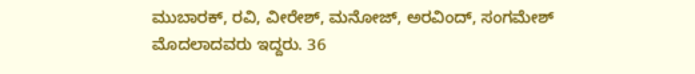ಮುಬಾರಕ್, ರವಿ, ವೀರೇಶ್, ಮನೋಜ್, ಅರವಿಂದ್, ಸಂಗಮೇಶ್ ಮೊದಲಾದವರು ಇದ್ದರು. 36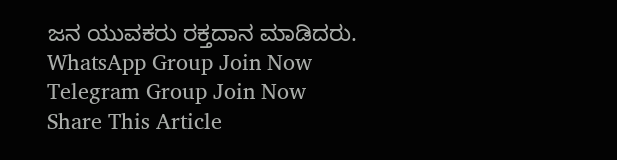ಜನ ಯುವಕರು ರಕ್ತದಾನ ಮಾಡಿದರು.
WhatsApp Group Join Now
Telegram Group Join Now
Share This Article